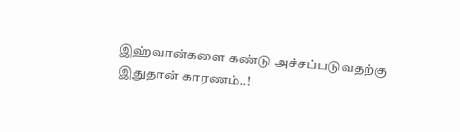இஹ்வான்களை கண்டு அச்சப்படுவதற்கு இதுதான் காரணம்..!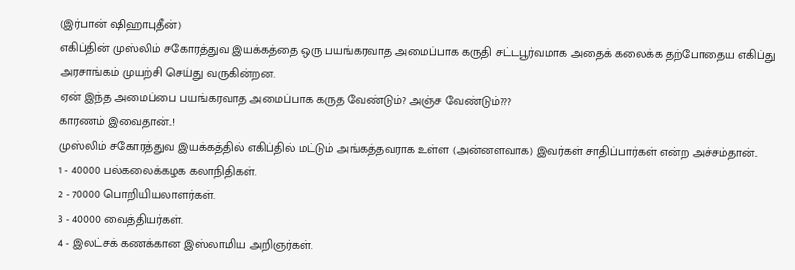(இர்பான் ஷிஹாபுதீன்)
எகிப்தின் முஸ்லிம் சகோரத்துவ இயக்கத்தை ஒரு பயங்கரவாத அமைப்பாக கருதி சட்டபூர்வமாக அதைக் கலைக்க தற்போதைய எகிப்து அரசாங்கம் முயற்சி செய்து வருகின்றன.
ஏன் இந்த அமைப்பை பயங்கரவாத அமைப்பாக கருத வேண்டும்? அஞ்ச வேண்டும்???
காரணம் இவைதான்..!
முஸ்லிம் சகோரத்துவ இயக்கத்தில் எகிப்தில் மட்டும் அங்கத்தவராக உள்ள (அன்னளவாக) இவர்கள் சாதிப்பார்கள் என்ற அச்சம்தான்..
1 - 40000 பல்கலைக்கழக கலாநிதிகள்.
2 - 70000 பொறியியலாளர்கள்.
3 - 40000 வைத்தியர்கள்.
4 - இலட்சக் கணக்கான இஸ்லாமிய அறிஞர்கள்.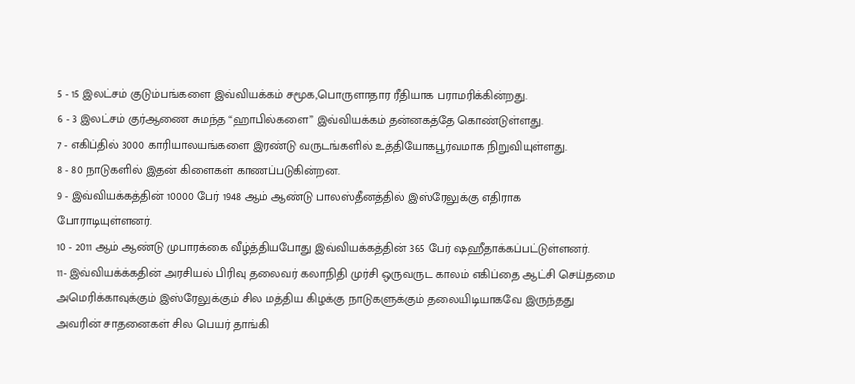5 - 15 இலட்சம் குடும்பங்களை இவ்வியக்கம் சமூக,பொருளாதார ரீதியாக பராமரிக்கின்றது.
6 - 3 இலட்சம் குர்ஆணை சுமந்த “ஹாபில்களை” இவ்வியக்கம் தன்னகத்தே கொண்டுள்ளது.
7 - எகிப்தில் 3000 காரியாலயங்களை இரண்டு வருடங்களில் உத்தியோகபூர்வமாக நிறுவியுள்ளது.
8 - 80 நாடுகளில் இதன் கிளைகள் காணப்படுகின்றன.
9 - இவ்வியக்கத்தின் 10000 பேர் 1948 ஆம் ஆண்டு பாலஸ்தீனத்தில் இஸ்ரேலுக்கு எதிராக போராடியுள்ளனர்.
10 - 2011 ஆம் ஆண்டு முபாரக்கை வீழ்த்தியபோது இவ்வியக்கத்தின் 365 பேர் ஷஹீதாக்கப்பட்டுள்ளனர்.
11- இவ்வியக்க்கதின் அரசியல் பிரிவு தலைவர் கலாநிதி முர்சி ஒருவருட காலம் எகிப்தை ஆட்சி செய்தமை அமெரிக்காவுக்கும் இஸ்ரேலுக்கும் சில மத்திய கிழக்கு நாடுகளுக்கும் தலையிடியாகவே இருந்தது அவரின் சாதனைகள் சில பெயர் தாங்கி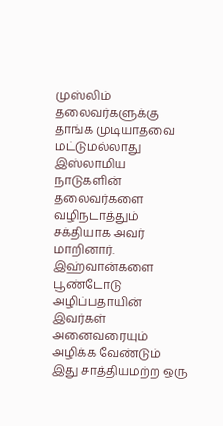முஸ்லிம் தலைவர்களுக்கு தாங்க முடியாதவை மட்டுமல்லாது இஸ்லாமிய நாடுகளின் தலைவர்களை வழிநடாத்தும் சக்தியாக அவர் மாறினார்.
இஹ்வான்களை பூண்டோடு அழிப்பதாயின் இவர்கள் அனைவரையும் அழிக்க வேண்டும் இது சாத்தியமற்ற ஒரு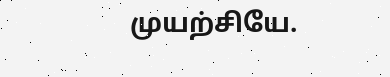முயற்சியே.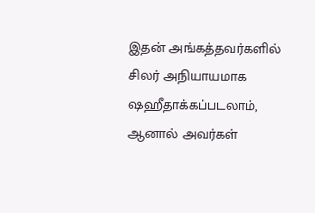இதன் அங்கத்தவர்களில் சிலர் அநியாயமாக ஷஹீதாக்கப்படலாம், ஆனால் அவர்கள்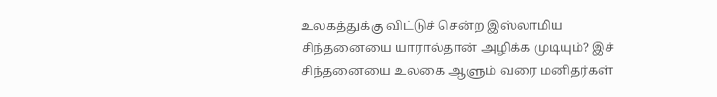உலகத்துக்கு விட்டுச் சென்ற இஸ்லாமிய சிந்தனையை யாரால்தான் அழிக்க முடியும்? இச் சிந்தனையை உலகை ஆளும் வரை மனிதர்கள்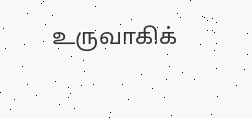உருவாகிக்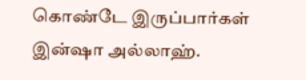கொண்டே இருப்பார்கள் இன்ஷா அல்லாஹ்.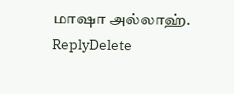மாஷா அல்லாஹ்.
ReplyDelete